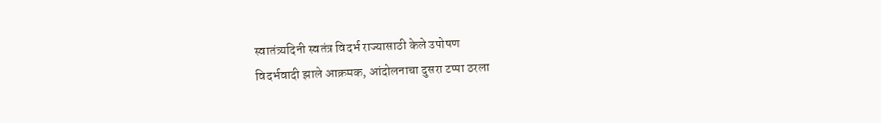स्वातंत्र्यदिनी स्वतंत्र विदर्भ राज्यासाठी केले उपोषण
विदर्भवादी झाले आक्रमक, आंदोलनाचा दुसरा टप्पा ठरला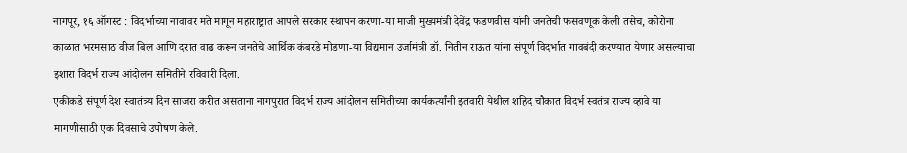नागपूर, १६ ऑगस्ट : विदर्भाच्या नावावर मते मागून महाराष्ट्रात आपले सरकार स्थापन करणा-या माजी मुख्यमंत्री देवेंद्र फडणवीस यांनी जनतेची फसवणूक केली तसेच, कोरोना काळात भरमसाठ वीज बिल आणि दरात वाढ करून जनतेचे आर्थिक कंबरडे मोडणा-या विद्यमान उर्जामंत्री डॉ. नितीन राऊत यांना संपूर्ण विदर्भात गावबंदी करण्यात येणार असल्याचा इशारा विदर्भ राज्य आंदोलन समितीने रविवारी दिला.
एकीकडे संपूर्ण देश स्वातंत्र्य दिन साजरा करीत असताना नागपुरात विदर्भ राज्य आंदोलन समितीच्या कार्यकर्त्यांनी इतवारी येथील शहिद चौकात विदर्भ स्वतंत्र राज्य व्हावे या मागणीसाठी एक दिवसाचे उपोषण केले.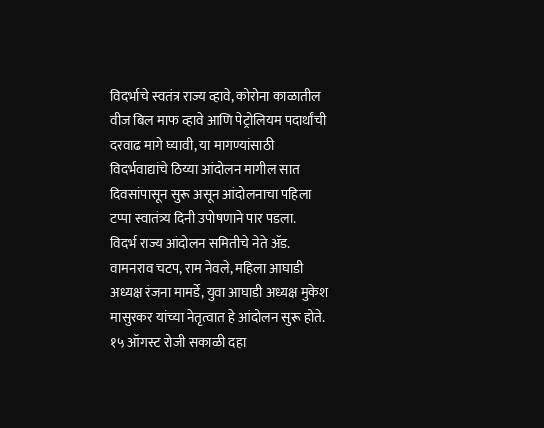विदर्भाचे स्वतंत्र राज्य व्हावे, कोरोना काळातील वीज बिल माफ व्हावे आणि पेट्रोलियम पदार्थांची दरवाढ मागे घ्यावी, या मागण्यांसाठी विदर्भवाद्यांचे ठिय्या आंदोलन मागील सात दिवसांपासून सुरू असून आंदोलनाचा पहिला टप्पा स्वातंत्र्य दिनी उपोषणाने पार पडला.
विदर्भ राज्य आंदोलन समितीचे नेते ॲड. वामनराव चटप, राम नेवले, महिला आघाडी अध्यक्ष रंजना मामर्डे, युवा आघाडी अध्यक्ष मुकेश मासुरकर यांच्या नेतृत्वात हे आंदोलन सुरू होते. १५ ऑगस्ट रोजी सकाळी दहा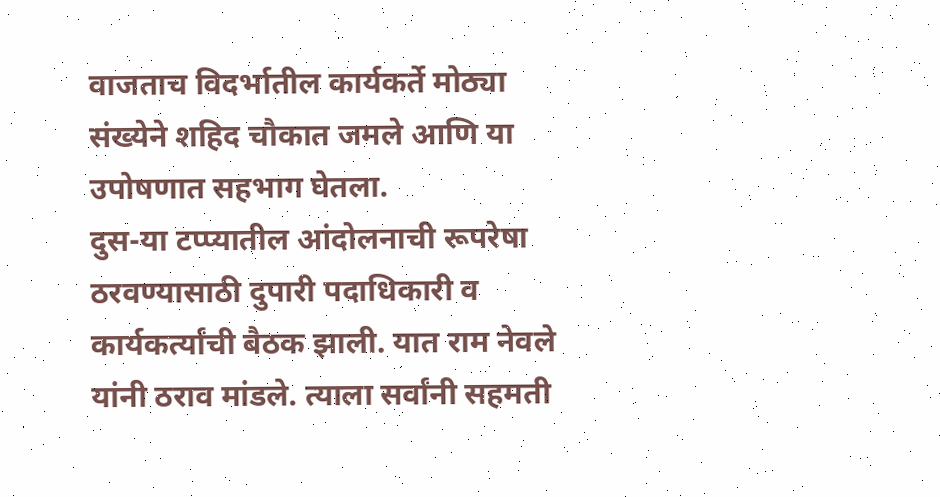वाजताच विदर्भातील कार्यकर्ते मोठ्या संख्येने शहिद चौकात जमले आणि या उपोषणात सहभाग घेतला.
दुस-या टप्प्यातील आंदोलनाची रूपरेषा ठरवण्यासाठी दुपारी पदाधिकारी व कार्यकर्त्यांची बैठक झाली. यात राम नेवले यांनी ठराव मांडले. त्याला सर्वांनी सहमती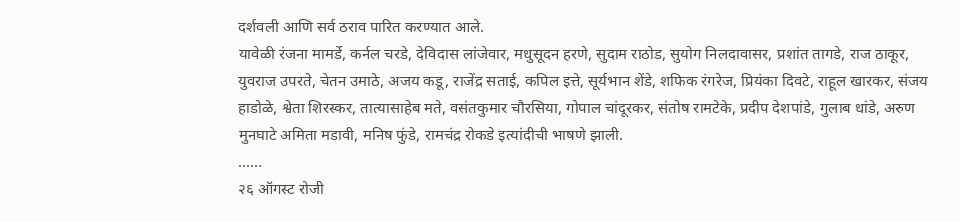दर्शवली आणि सर्व ठराव पारित करण्यात आले.
यावेळी रंजना मामर्डे, कर्नल चरडे, देविदास लांजेवार, मधुसूदन हरणे, सुदाम राठोड, सुयोग निलदावासर, प्रशांत तागडे, राज ठाकूर, युवराज उपरते, चेतन उमाठे, अजय कडू, राजेंद्र सताई, कपिल इत्ते, सूर्यभान शेंडे, शफिक रंगरेज, प्रियंका दिवटे, राहूल खारकर, संजय हाडोळे, श्वेता शिरस्कर, तात्यासाहेब मते, वसंतकुमार चौरसिया, गोपाल चांदूरकर, संतोष रामटेके, प्रदीप देशपांडे, गुलाब धांडे, अरुण मुनघाटे अमिता मडावी, मनिष फुंडे, रामचंद्र रोकडे इत्यांदीची भाषणे झाली.
……
२६ ऑगस्ट रोजी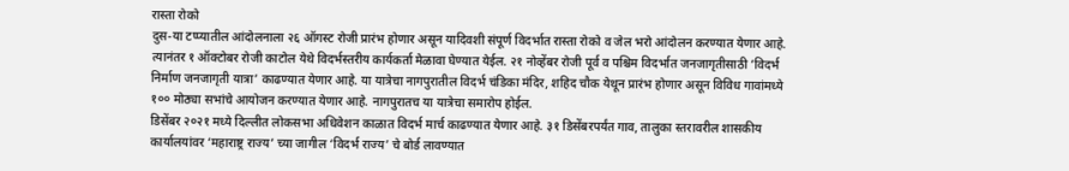रास्ता रोको
दुस-या टप्प्यातील आंदोलनाला २६ ऑगस्ट रोजी प्रारंभ होणार असून यादिवशी संपूर्ण विदर्भात रास्ता रोको व जेल भरो आंदोलन करण्यात येणार आहे. त्यानंतर १ ऑक्टोबर रोजी काटोल येथे विदर्भस्तरीय कार्यकर्ता मेळावा घेण्यात येईल. २१ नोव्हेंबर रोजी पूर्व व पश्चिम विदर्भात जनजागृतीसाठी ‘विदर्भ निर्माण जनजागृती यात्रा’ काढण्यात येणार आहे. या यात्रेचा नागपुरातील विदर्भ चंडिका मंदिर, शहिद चौक येथून प्रारंभ होणार असून विविध गावांमध्ये १०० मोठ्या सभांचे आयोजन करण्यात येणार आहे. नागपुरातच या यात्रेचा समारोप होईल.
डिसेंबर २०२१ मध्ये दिल्लीत लोकसभा अधिवेशन काळात विदर्भ मार्च काढण्यात येणार आहे. ३१ डिसेंबरपर्यंत गाव, तालुका स्तरावरील शासकीय कार्यालयांवर ‘महाराष्ट्र राज्य’ च्या जागील ‘विदर्भ राज्य’ चे बोर्ड लावण्यात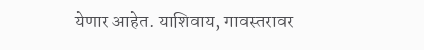येणार आहेत. याशिवाय, गावस्तरावर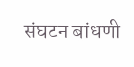संघटन बांधणी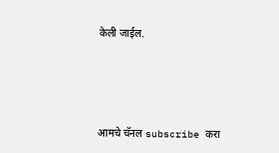केली जाईल.




आमचे चॅनल subscribe करा